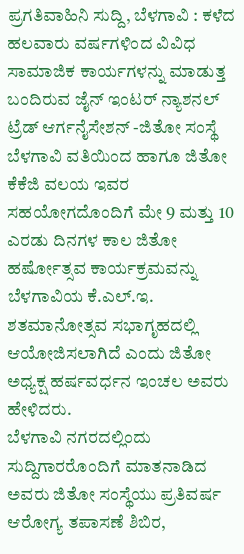ಪ್ರಗತಿವಾಹಿನಿ ಸುದ್ದಿ, ಬೆಳಗಾವಿ : ಕಳೆದ ಹಲವಾರು ವರ್ಷಗಳಿಂದ ವಿವಿಧ ಸಾಮಾಜಿಕ ಕಾರ್ಯಗಳನ್ನು ಮಾಡುತ್ತ ಬಂದಿರುವ ಜೈನ್ ಇಂಟರ್ ನ್ಯಾಶನಲ್ ಟ್ರೆಡ್ ಆರ್ಗನೈಸೇಶನ್ -ಜಿತೋ ಸಂಸ್ಥೆ ಬೆಳಗಾವಿ ವತಿಯಿಂದ ಹಾಗೂ ಜಿತೋ ಕೆಕೆಜಿ ವಲಯ ಇವರ ಸಹಯೋಗದೊಂದಿಗೆ ಮೇ 9 ಮತ್ತು 10 ಎರಡು ದಿನಗಳ ಕಾಲ ಜಿತೋ ಹರ್ಷೋತ್ಸವ ಕಾರ್ಯಕ್ರಮವನ್ನು ಬೆಳಗಾವಿಯ ಕೆ.ಎಲ್.ಇ. ಶತಮಾನೋತ್ಸವ ಸಭಾಗೃಹದಲ್ಲಿ ಆಯೋಜಿಸಲಾಗಿದೆ ಎಂದು ಜಿತೋ ಅಧ್ಯಕ್ಷ ಹರ್ಷವರ್ಧನ ಇಂಚಲ ಅವರು ಹೇಳಿದರು.
ಬೆಳಗಾವಿ ನಗರದಲ್ಲಿಂದು ಸುದ್ದಿಗಾರರೊಂದಿಗೆ ಮಾತನಾಡಿದ ಅವರು ಜಿತೋ ಸಂಸ್ಥೆಯು ಪ್ರತಿವರ್ಷ ಆರೋಗ್ಯ ತಪಾಸಣೆ ಶಿಬಿರ,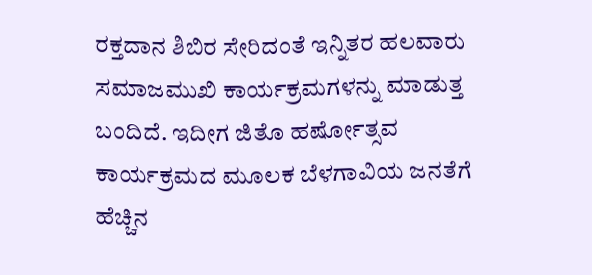ರಕ್ತದಾನ ಶಿಬಿರ ಸೇರಿದಂತೆ ಇನ್ನಿತರ ಹಲವಾರು ಸಮಾಜಮುಖಿ ಕಾರ್ಯಕ್ರಮಗಳನ್ನು ಮಾಡುತ್ತ ಬಂದಿದೆ. ಇದೀಗ ಜಿತೊ ಹರ್ಷೋತ್ಸವ ಕಾರ್ಯಕ್ರಮದ ಮೂಲಕ ಬೆಳಗಾವಿಯ ಜನತೆಗೆ ಹೆಚ್ಚಿನ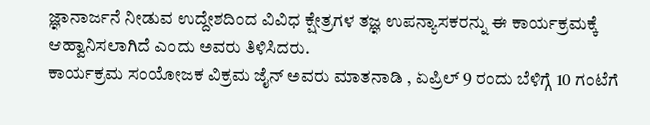ಜ್ಞಾನಾರ್ಜನೆ ನೀಡುವ ಉದ್ದೇಶದಿಂದ ವಿವಿಧ ಕ್ಷೇತ್ರಗಳ ತಜ್ಞ ಉಪನ್ಯಾಸಕರನ್ನು ಈ ಕಾರ್ಯಕ್ರಮಕ್ಕೆ ಆಹ್ವಾನಿಸಲಾಗಿದೆ ಎಂದು ಅವರು ತಿಳಿಸಿದರು.
ಕಾರ್ಯಕ್ರಮ ಸಂಯೋಜಕ ವಿಕ್ರಮ ಜೈನ್ ಅವರು ಮಾತನಾಡಿ , ಏಪ್ರಿಲ್ 9 ರಂದು ಬೆಳಿಗ್ಗೆ 10 ಗಂಟೆಗೆ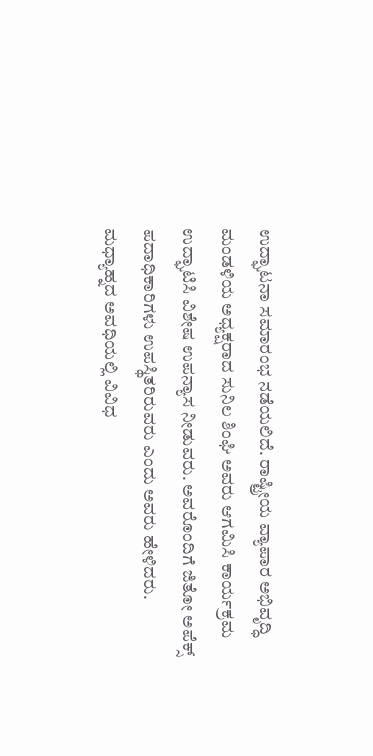ಉದ್ಘಾಟನಾ ಸಮಾರಂಭ ನಡೆಯಲಿದೆ. ರಾಷ್ಟ್ರೀಯ ವ್ಯಾಪಾರ ಅಭಿವೃದ್ಧಿ ಮಂಡಳಿಯ ಅಧ್ಯಕ್ಷರಾದ ಸುನಿಲ ಶಿಂಘಿ ಅವರು ಆಗಮಿಸಿ ಕಾರ್ಯಕ್ರಮ ಉದ್ಘಾಟಿಸಿ ವಿಶೇಷ ಉಪನ್ಯಾಸ ನೀಡುವರು. ಅವರೊಂದಿಗೆ ಜಿತೋ ಅಪೆಕ್ಸ್ ಪದಾಧಿಕಾರಿಗಳು ಉಪಸ್ಥಿತರಿರುವರು ಎಂದು ಅವರು ಹೇಳಿದರು.
ಮಧ್ಯಾಹ್ನದ ಅವಧಿಯಲ್ಲಿ ವಿವಿಧ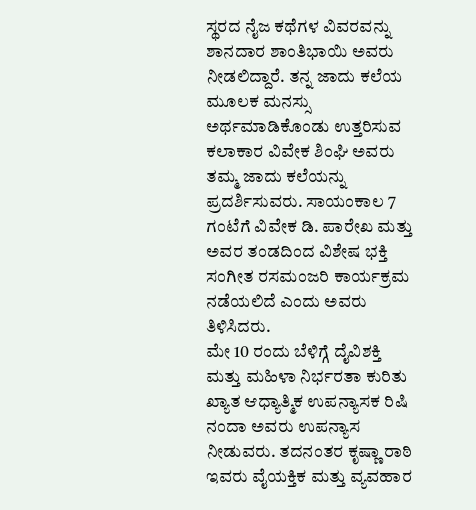ಸ್ಥರದ ನೈಜ ಕಥೆಗಳ ವಿವರವನ್ನು ಶಾನದಾರ ಶಾಂತಿಭಾಯಿ ಅವರು ನೀಡಲಿದ್ದಾರೆ. ತನ್ನ ಜಾದು ಕಲೆಯ ಮೂಲಕ ಮನಸ್ಸು ಅರ್ಥಮಾಡಿಕೊಂಡು ಉತ್ತರಿಸುವ ಕಲಾಕಾರ ವಿವೇಕ ಶಿಂಘಿ ಅವರು ತಮ್ಮ ಜಾದು ಕಲೆಯನ್ನು ಪ್ರದರ್ಶಿಸುವರು. ಸಾಯಂಕಾಲ 7 ಗಂಟೆಗೆ ವಿವೇಕ ಡಿ. ಪಾರೇಖ ಮತ್ತು ಅವರ ತಂಡದಿಂದ ವಿಶೇಷ ಭಕ್ತಿ ಸಂಗೀತ ರಸಮಂಜರಿ ಕಾರ್ಯಕ್ರಮ ನಡೆಯಲಿದೆ ಎಂದು ಅವರು ತಿಳಿಸಿದರು.
ಮೇ 10 ರಂದು ಬೆಳಿಗ್ಗೆ ದೈವಿಶಕ್ತಿ ಮತ್ತು ಮಹಿಳಾ ನಿರ್ಭರತಾ ಕುರಿತು ಖ್ಯಾತ ಆಧ್ಯಾತ್ಮಿಕ ಉಪನ್ಯಾಸಕ ರಿಷಿ ನಂದಾ ಅವರು ಉಪನ್ಯಾಸ ನೀಡುವರು. ತದನಂತರ ಕೃಷ್ಣಾ ರಾಠಿ ಇವರು ವೈಯಕ್ತಿಕ ಮತ್ತು ವ್ಯವಹಾರ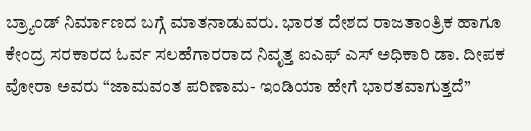ಬ್ರ್ಯಾಂಡ್ ನಿರ್ಮಾಣದ ಬಗ್ಗೆ ಮಾತನಾಡುವರು. ಭಾರತ ದೇಶದ ರಾಜತಾಂತ್ರಿಕ ಹಾಗೂ ಕೇಂದ್ರ ಸರಕಾರದ ಓರ್ವ ಸಲಹೆಗಾರರಾದ ನಿವೃತ್ತ ಐಎಫ್ ಎಸ್ ಅಧಿಕಾರಿ ಡಾ. ದೀಪಕ ವೋರಾ ಅವರು “ಜಾಮವಂತ ಪರಿಣಾಮ- ಇಂಡಿಯಾ ಹೇಗೆ ಭಾರತವಾಗುತ್ತದೆ”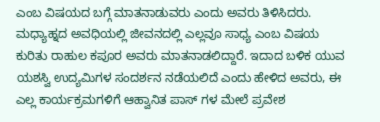ಎಂಬ ವಿಷಯದ ಬಗ್ಗೆ ಮಾತನಾಡುವರು ಎಂದು ಅವರು ತಿಳಿಸಿದರು.
ಮಧ್ಯಾಹ್ನದ ಅವಧಿಯಲ್ಲಿ ಜೀವನದಲ್ಲಿ ಎಲ್ಲವೂ ಸಾಧ್ಯ ಎಂಬ ವಿಷಯ ಕುರಿತು ರಾಹುಲ ಕಪೂರ ಅವರು ಮಾತನಾಡಲಿದ್ದಾರೆ. ಇದಾದ ಬಳಿಕ ಯುವ ಯಶಸ್ವಿ ಉದ್ಯಮಿಗಳ ಸಂದರ್ಶನ ನಡೆಯಲಿದೆ ಎಂದು ಹೇಳಿದ ಅವರು, ಈ ಎಲ್ಲ ಕಾರ್ಯಕ್ರಮಗಳಿಗೆ ಆಹ್ವಾನಿತ ಪಾಸ್ ಗಳ ಮೇಲೆ ಪ್ರವೇಶ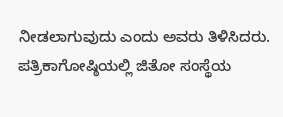ನೀಡಲಾಗುವುದು ಎಂದು ಅವರು ತಿಳಿಸಿದರು.
ಪತ್ರಿಕಾಗೋಷ್ಠಿಯಲ್ಲಿ ಜಿತೋ ಸಂಸ್ಥೆಯ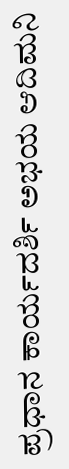ಪ್ರಧಾನ ಕಾರ್ಯದರ್ಶಿ ಅಭಯ ಆದಿಮನಿ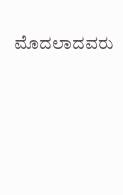ಮೊದಲಾದವರು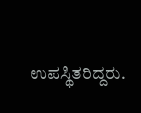ಉಪಸ್ಥಿತರಿದ್ದರು.